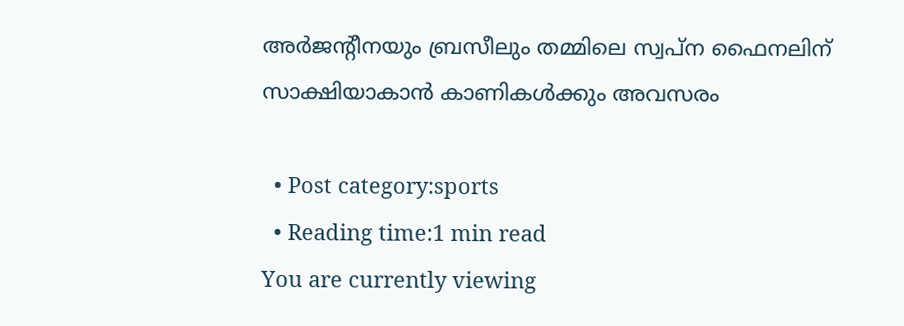അര്‍ജന്റീനയും ബ്രസീലും തമ്മിലെ സ്വപ്ന ഫൈനലിന് സാക്ഷിയാകാന്‍ കാണികള്‍ക്കും അവസരം

  • Post category:sports
  • Reading time:1 min read
You are currently viewing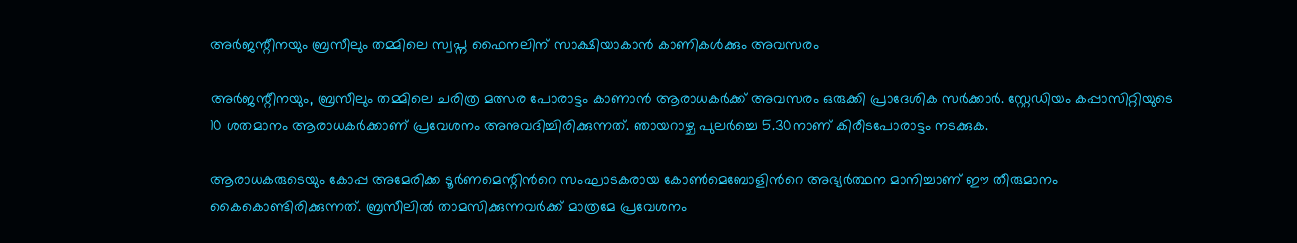അര്‍ജന്റീനയും ബ്രസീലും തമ്മിലെ സ്വപ്ന ഫൈനലിന് സാക്ഷിയാകാന്‍ കാണികള്‍ക്കും അവസരം

അര്‍ജന്റീനയും, ബ്രസീലും തമ്മിലെ ചരിത്ര മത്സര പോരാട്ടം കാണാന്‍ ആരാധകര്‍ക്ക് അവസരം ഒരുക്കി പ്രാദേശിക സര്‍ക്കാര്‍. സ്റ്റേഡിയം കപ്പാസിറ്റിയുടെ 10 ശതമാനം ആരാധകര്‍ക്കാണ് പ്രവേശനം അനുവദിച്ചിരിക്കുന്നത്. ഞായറാഴ്ച പുലര്‍ച്ചെ 5.30നാണ് കിരീടപോരാട്ടം നടക്കുക.

ആരാധകരുടെയും കോപ്പ അമേരിക്ക ടൂര്‍ണമെന്റിന്‍റെ സംഘാടകരായ കോണ്‍മെബോളിന്‍റെ അഭ്യര്‍ത്ഥന മാനിച്ചാണ് ഈ തീരുമാനം കൈകൊണ്ടിരിക്കുന്നത്. ബ്രസീലില്‍ താമസിക്കുന്നവര്‍ക്ക് മാത്രമേ പ്രവേശനം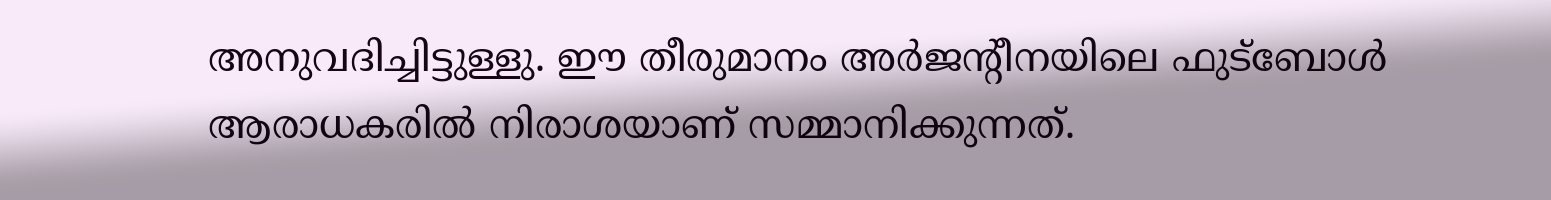അനുവദിച്ചിട്ടുള്ളു. ഈ തീരുമാനം അര്‍ജന്റീനയിലെ ഫുട്ബോള്‍ ആരാധകരില്‍ നിരാശയാണ് സമ്മാനിക്കുന്നത്.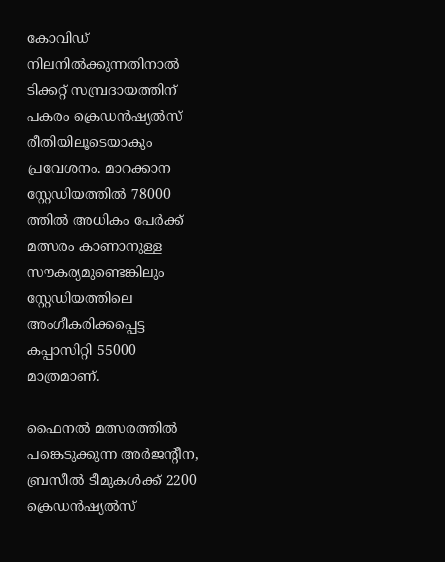കോവിഡ് നിലനില്‍ക്കുന്നതിനാല്‍ ടിക്കറ്റ് സമ്പ്രദായത്തിന് പകരം ക്രെഡന്‍ഷ്യല്‍സ് രീതിയിലൂടെയാകും പ്രവേശനം. മാറക്കാന സ്റ്റേഡിയത്തില്‍ 78000 ത്തില്‍ അധികം പേര്‍ക്ക് മത്സരം കാണാനുള്ള സൗകര്യമുണ്ടെങ്കിലും സ്റ്റേഡിയത്തിലെ അംഗീകരിക്കപ്പെട്ട കപ്പാസിറ്റി 55000 മാത്രമാണ്.

ഫൈനല്‍ മത്സരത്തില്‍ പങ്കെടുക്കുന്ന അര്‍ജന്റീന, ബ്രസീല്‍ ടീമുകള്‍ക്ക് 2200 ക്രെഡന്‍ഷ്യല്‍സ്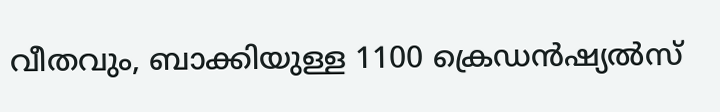വീതവും, ബാക്കിയുള്ള 1100 ക്രെഡന്‍ഷ്യല്‍സ്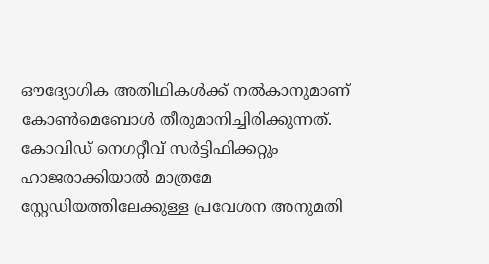ഔദ്യോഗിക അതിഥികള്‍ക്ക് നല്‍കാനുമാണ് കോണ്‍മെബോള്‍ തീരുമാനിച്ചിരിക്കുന്നത്. കോവിഡ് നെഗറ്റീവ് സര്‍ട്ടിഫിക്കറ്റും ഹാജരാക്കിയാല്‍ മാത്രമേ സ്റ്റേഡിയത്തിലേക്കുള്ള പ്രവേശന അനുമതി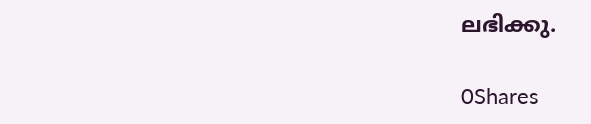ലഭിക്കു.

0Shares